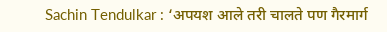Sachin Tendulkar : ‘अपयश आले तरी चालते पण गैरमार्ग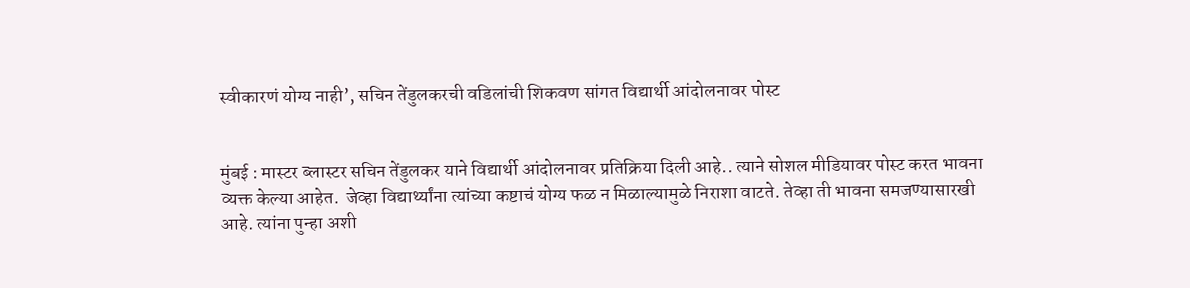स्वीकारणं योग्य नाही’, सचिन तेंडुलकरची वडिलांची शिकवण सांगत विद्यार्थी आंदोलनावर पोस्ट


मुंबई : मास्टर ब्लास्टर सचिन तेंडुलकर याने विद्यार्थी आंदोलनावर प्रतिक्रिया दिली आहे.. त्याने सोशल मीडियावर पोस्ट करत भावना व्यक्त केल्या आहेत.  जेव्हा विद्यार्थ्यांना त्यांच्या कष्टाचं योग्य फळ न मिळाल्यामुळे निराशा वाटते. तेव्हा ती भावना समजण्यासारखी आहे. त्यांना पुन्हा अशी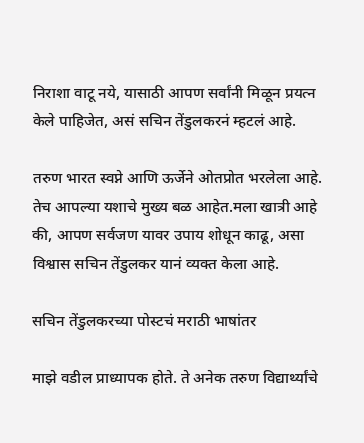निराशा वाटू नये, यासाठी आपण सर्वांनी मिळून प्रयत्न केले पाहिजेत, असं सचिन तेंडुलकरनं म्हटलं आहे.

तरुण भारत स्वप्ने आणि ऊर्जेने ओतप्रोत भरलेला आहे. तेच आपल्या यशाचे मुख्य बळ आहेत.मला खात्री आहे की, आपण सर्वजण यावर उपाय शोधून काढू, असा विश्वास सचिन तेंडुलकर यानं व्यक्त केला आहे.

सचिन तेंडुलकरच्या पोस्टचं मराठी भाषांतर

माझे वडील प्राध्यापक होते. ते अनेक तरुण विद्यार्थ्यांचे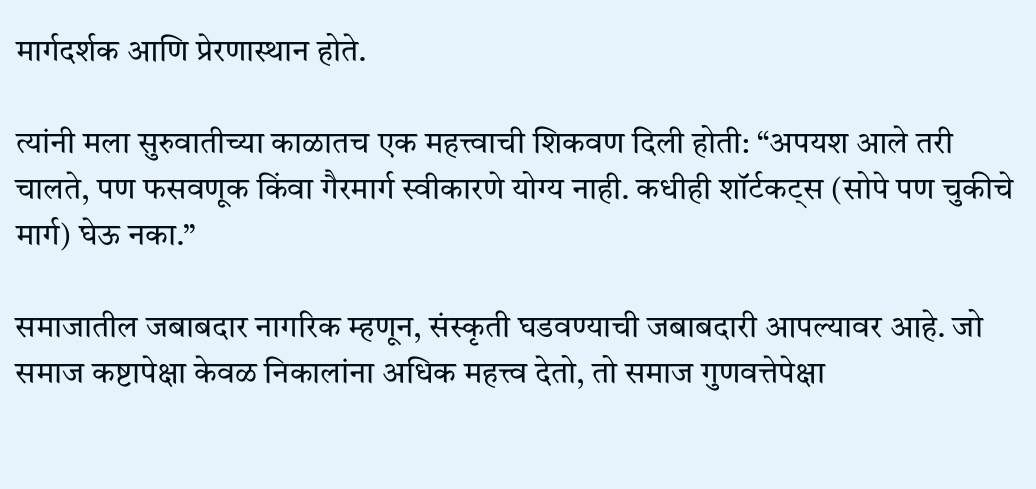मार्गदर्शक आणि प्रेरणास्थान होते.

त्यांनी मला सुरुवातीच्या काळातच एक महत्त्वाची शिकवण दिली होती: “अपयश आले तरी चालते, पण फसवणूक किंवा गैरमार्ग स्वीकारणे योग्य नाही. कधीही शॉर्टकट्स (सोपे पण चुकीचे मार्ग) घेऊ नका.”

समाजातील जबाबदार नागरिक म्हणून, संस्कृती घडवण्याची जबाबदारी आपल्यावर आहे. जो समाज कष्टापेक्षा केवळ निकालांना अधिक महत्त्व देतो, तो समाज गुणवत्तेपेक्षा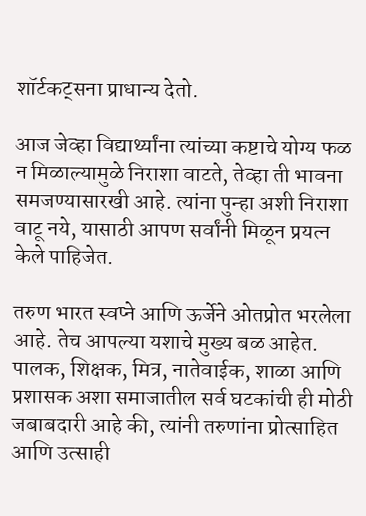शॉर्टकट्सना प्राधान्य देतो.

आज जेव्हा विद्यार्थ्यांना त्यांच्या कष्टाचे योग्य फळ न मिळाल्यामुळे निराशा वाटते, तेव्हा ती भावना समजण्यासारखी आहे. त्यांना पुन्हा अशी निराशा वाटू नये, यासाठी आपण सर्वांनी मिळून प्रयत्न केले पाहिजेत.

तरुण भारत स्वप्ने आणि ऊर्जेने ओतप्रोत भरलेला आहे. तेच आपल्या यशाचे मुख्य बळ आहेत. पालक, शिक्षक, मित्र, नातेवाईक, शाळा आणि प्रशासक अशा समाजातील सर्व घटकांची ही मोठी जबाबदारी आहे की, त्यांनी तरुणांना प्रोत्साहित आणि उत्साही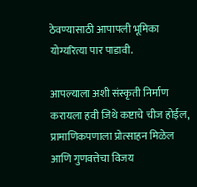ठेवण्यासाठी आपापली भूमिका योग्यरित्या पार पाडावी.

आपल्याला अशी संस्कृती निर्माण करायला हवी जिथे कष्टाचे चीज होईल, प्रामाणिकपणाला प्रोत्साहन मिळेल आणि गुणवत्तेचा विजय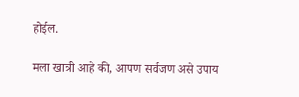होईल.

मला खात्री आहे की, आपण सर्वजण असे उपाय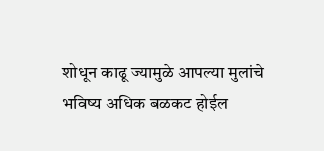शोधून काढू ज्यामुळे आपल्या मुलांचे भविष्य अधिक बळकट होईल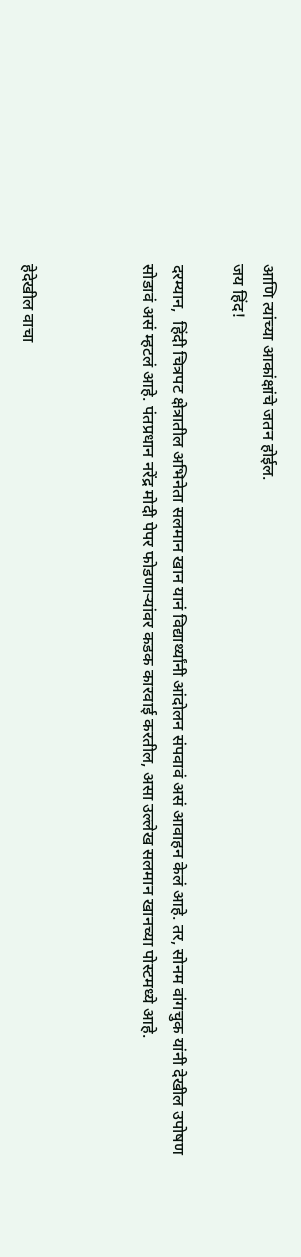आणि त्यांच्या आकांक्षांचे जतन होईल.
जय हिंद!

दरम्यान,  हिंदी चित्रपट क्षेत्रातील अभिनेता सलमान खान यानं विद्यार्थ्यांनी आंदोलन संपवावं असं आवाहन केलं आहे. तर, सोनम वांगचुक यांनी देखील उपोषण सोडावं असं म्हटलं आहे. पंतप्रधान नरेंद्र मोदी पेपर फोडणाऱ्यांवर कडक कारवाई करतील, असा उल्लेख सलमान खानच्या पोस्टमध्ये आहे.



हेदेखील वाचा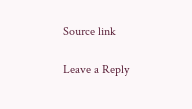Source link

Leave a Reply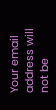Your email address will not be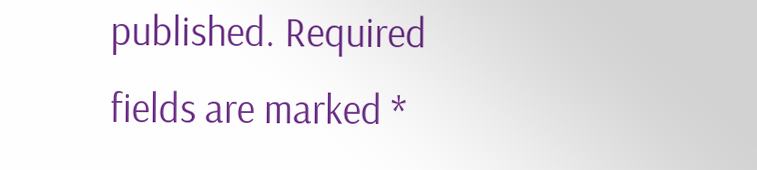published. Required fields are marked *